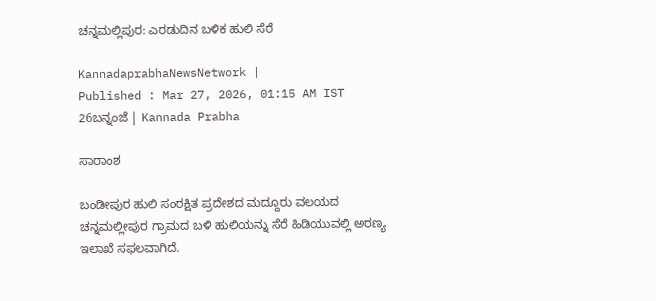ಚನ್ನಮಲ್ಲಿಪುರ: ಎರಡುದಿನ ಬಳಿಕ ಹುಲಿ ಸೆರೆ

KannadaprabhaNewsNetwork |
Published : Mar 27, 2026, 01:15 AM IST
26ಬನ್ನಂಜೆ | Kannada Prabha

ಸಾರಾಂಶ

ಬಂಡೀಪುರ ಹುಲಿ ಸಂರಕ್ಷಿತ ಪ್ರದೇಶದ ಮದ್ದೂರು ವಲಯದ ಚನ್ನಮಲ್ಲೀಪುರ ಗ್ರಾಮದ ಬಳಿ ಹುಲಿಯನ್ನು ಸೆರೆ ಹಿಡಿಯುವಲ್ಲಿ ಅರಣ್ಯ ಇಲಾಖೆ ಸಫಲವಾಗಿದೆ.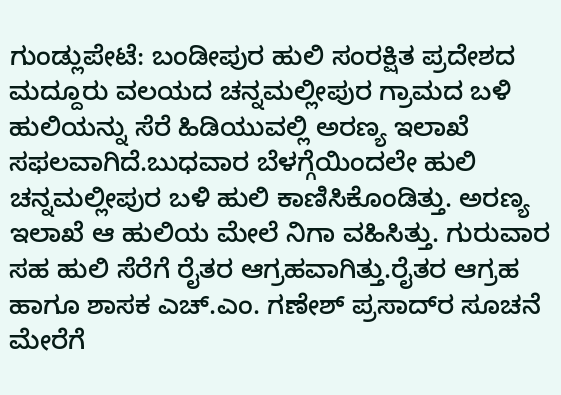ಗುಂಡ್ಲುಪೇಟೆ: ಬಂಡೀಪುರ ಹುಲಿ ಸಂರಕ್ಷಿತ ಪ್ರದೇಶದ ಮದ್ದೂರು ವಲಯದ ಚನ್ನಮಲ್ಲೀಪುರ ಗ್ರಾಮದ ಬಳಿ ಹುಲಿಯನ್ನು ಸೆರೆ ಹಿಡಿಯುವಲ್ಲಿ ಅರಣ್ಯ ಇಲಾಖೆ ಸಫಲವಾಗಿದೆ.ಬುಧವಾರ ಬೆಳಗ್ಗೆಯಿಂದಲೇ ಹುಲಿ ಚನ್ನಮಲ್ಲೀಪುರ ಬಳಿ ಹುಲಿ ಕಾಣಿಸಿಕೊಂಡಿತ್ತು. ಅರಣ್ಯ ಇಲಾಖೆ ಆ ಹುಲಿಯ ಮೇಲೆ‌ ನಿಗಾ ವಹಿಸಿತ್ತು. ಗುರುವಾರ ಸಹ ಹುಲಿ ಸೆರೆಗೆ ರೈತರ ಆಗ್ರಹವಾಗಿತ್ತು.ರೈತರ ಆಗ್ರಹ ಹಾಗೂ ಶಾಸಕ ಎಚ್.ಎಂ. ಗಣೇಶ್ ಪ್ರಸಾದ್‌ರ ಸೂಚನೆ ಮೇರೆಗೆ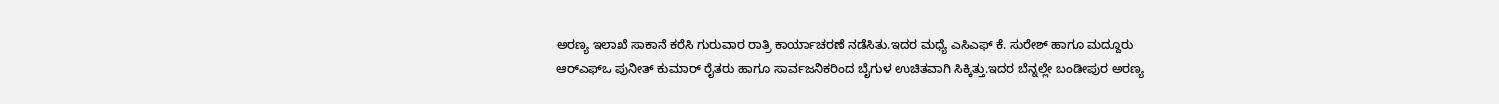ಅರಣ್ಯ ಇಲಾಖೆ ಸಾಕಾನೆ ಕರೆಸಿ ಗುರುವಾರ ರಾತ್ರಿ ಕಾರ್ಯಾಚರಣೆ ನಡೆಸಿತು.ಇದರ ಮಧ್ಯೆ ಎಸಿಎಫ್ ಕೆ. ಸುರೇಶ್ ಹಾಗೂ ಮದ್ದೂರು ಆರ್‌ಎಫ್‌ಒ ಪುನೀತ್ ಕುಮಾರ್‌ ರೈತರು ಹಾಗೂ ಸಾರ್ವಜನಿಕರಿಂದ ಬೈಗುಳ ಉಚಿತವಾಗಿ ಸಿಕ್ಕಿತ್ತು.ಇದರ ಬೆನ್ನಲ್ಲೇ ಬಂಡೀಪುರ ಅರಣ್ಯ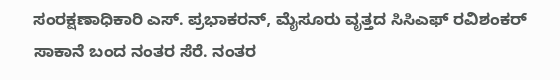ಸಂರಕ್ಷಣಾಧಿಕಾರಿ ಎಸ್. ಪ್ರಭಾಕರನ್, ಮೈಸೂರು ವೃತ್ತದ ಸಿಸಿಎಫ್‌ ರವಿಶಂಕರ್‌ ಸಾಕಾನೆ ಬಂದ ನಂತರ ಸೆರೆ. ನಂತರ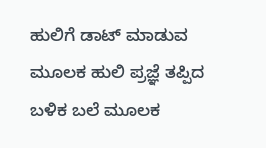ಹುಲಿಗೆ ಡಾಟ್ ಮಾಡುವ ಮೂಲಕ ಹುಲಿ ಪ್ರಜ್ಞೆ ತಪ್ಪಿದ ಬಳಿಕ ಬಲೆ ಮೂಲಕ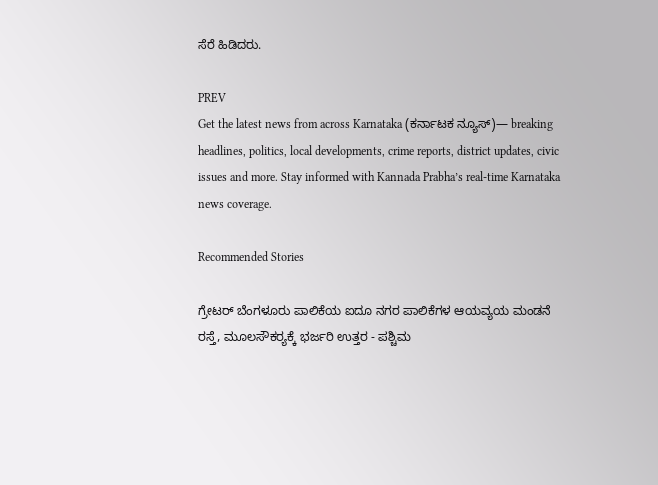ಸೆರೆ ಹಿಡಿದರು.

PREV
Get the latest news from across Karnataka (ಕರ್ನಾಟಕ ನ್ಯೂಸ್)— breaking headlines, politics, local developments, crime reports, district updates, civic issues and more. Stay informed with Kannada Prabha’s real‑time Karnataka news coverage.

Recommended Stories

ಗ್ರೇಟರ್‌ ಬೆಂಗಳೂರು ಪಾಲಿಕೆಯ ಐದೂ ನಗರ ಪಾಲಿಕೆಗಳ ಆಯವ್ಯಯ ಮಂಡನೆ
ರಸ್ತೆ, ಮೂಲಸೌಕರ್‍ಯಕ್ಕೆ ಭರ್ಜರಿ ಉತ್ತರ - ಪಶ್ಚಿಮ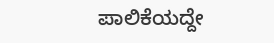ಪಾಲಿಕೆಯದ್ದೇ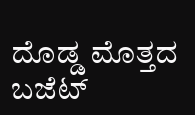ದೊಡ್ಡ ಮೊತ್ತದ ಬಜೆಟ್